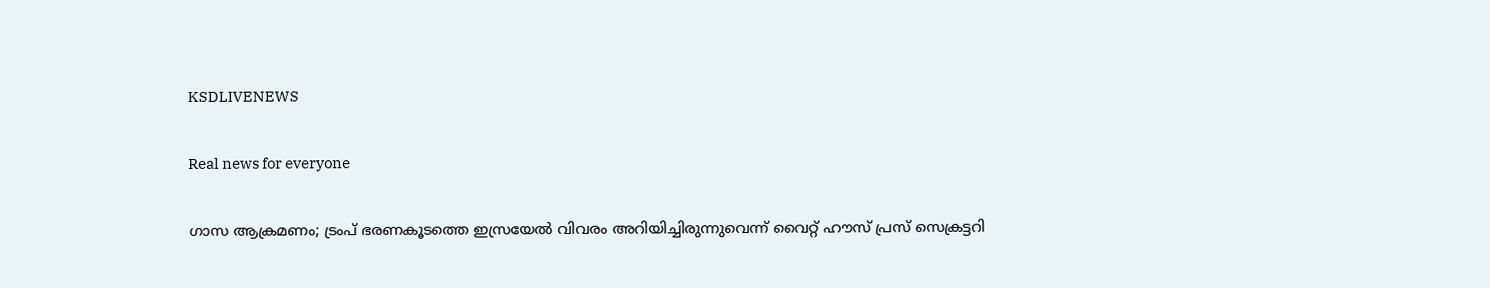KSDLIVENEWS

Real news for everyone

ഗാസ ആക്രമണം; ട്രംപ് ഭരണകൂടത്തെ ഇസ്രയേൽ വിവരം അറിയിച്ചിരുന്നുവെന്ന് വൈറ്റ് ഹൗസ് പ്രസ് സെക്രട്ടറി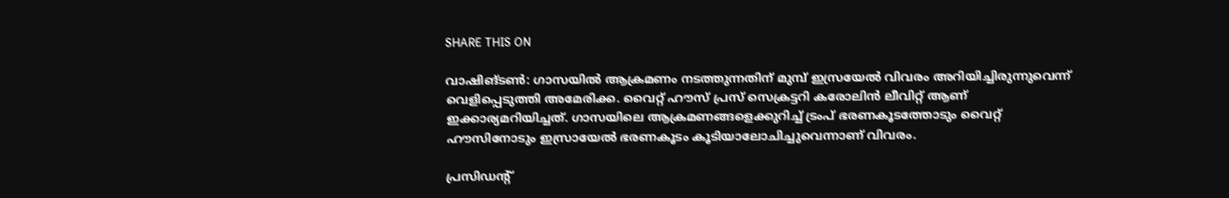SHARE THIS ON

വാഷിങ്ടൺ: ഗാസയിൽ ആക്രമണം നടത്തുന്നതിന് മുമ്പ് ഇസ്രയേൽ വിവരം അറിയിച്ചിരുന്നുവെന്ന് വെളിപ്പെടുത്തി അമേരിക്ക. വൈറ്റ് ഹൗസ് പ്രസ് സെക്രട്ടറി കരോലിൻ ലീവിറ്റ് ആണ് ഇക്കാര്യമറിയിച്ചത്. ഗാസയിലെ ആക്രമണങ്ങളെക്കുറിച്ച് ട്രംപ് ഭരണകൂടത്തോടും വൈറ്റ് ഹൗസിനോടും ഇസ്രായേൽ ഭരണകൂടം കൂടിയാലോചിച്ചുവെന്നാണ് വിവരം.

പ്രസിഡന്റ്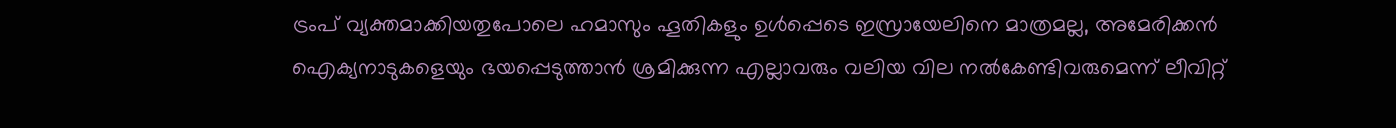ട്രംപ് വ്യക്തമാക്കിയതുപോലെ ഹമാസും ഹൂതികളും ഉൾപ്പെടെ ഇസ്രായേലിനെ മാത്രമല്ല, അമേരിക്കൻ ഐക്യനാടുകളെയും ഭയപ്പെടുത്താൻ ശ്രമിക്കുന്ന എല്ലാവരും വലിയ വില നൽകേണ്ടിവരുമെന്ന് ലീവിറ്റ്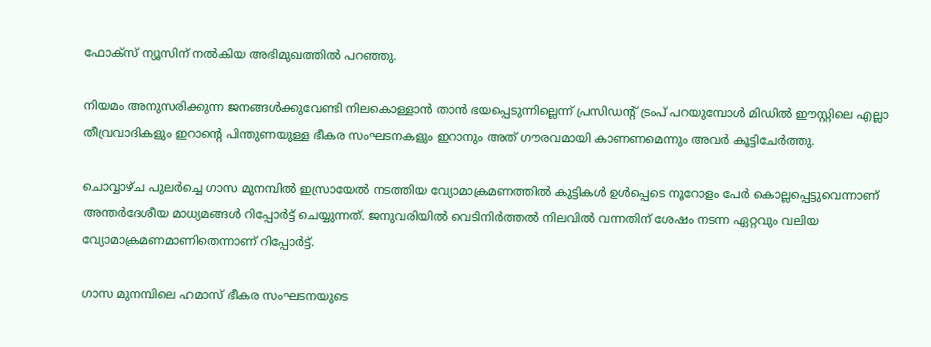ഫോക്സ് ന്യൂസിന് നൽകിയ അഭിമുഖത്തിൽ പറഞ്ഞു.

നിയമം അനുസരിക്കുന്ന ജനങ്ങൾക്കുവേണ്ടി നിലകൊള്ളാൻ താൻ ഭയപ്പെടുന്നില്ലെന്ന് പ്രസിഡന്റ് ട്രംപ് പറയുമ്പോൾ മിഡിൽ ഈസ്റ്റിലെ എല്ലാ തീവ്രവാദികളും ഇറാന്റെ പിന്തുണയുള്ള ഭീകര സംഘടനകളും ഇറാനും അത് ഗൗരവമായി കാണണമെന്നും അവർ കൂട്ടിചേർത്തു.

ചൊവ്വാഴ്ച പുലർച്ചെ ഗാസ മുനമ്പിൽ ഇസ്രായേൽ നടത്തിയ വ്യോമാക്രമണത്തിൽ കുട്ടികൾ ഉൾപ്പെടെ നൂറോളം പേർ കൊല്ലപ്പെട്ടുവെന്നാണ് അന്തർദേശീയ മാധ്യമങ്ങൾ റിപ്പോർട്ട് ചെയ്യുന്നത്. ജനുവരിയിൽ വെടിനിർത്തൽ നിലവിൽ വന്നതിന് ശേഷം നടന്ന ഏറ്റവും വലിയ വ്യോമാക്രമണമാണിതെന്നാണ് റിപ്പോർട്ട്.

ഗാസ മുനമ്പിലെ ഹമാസ് ഭീകര സംഘടനയുടെ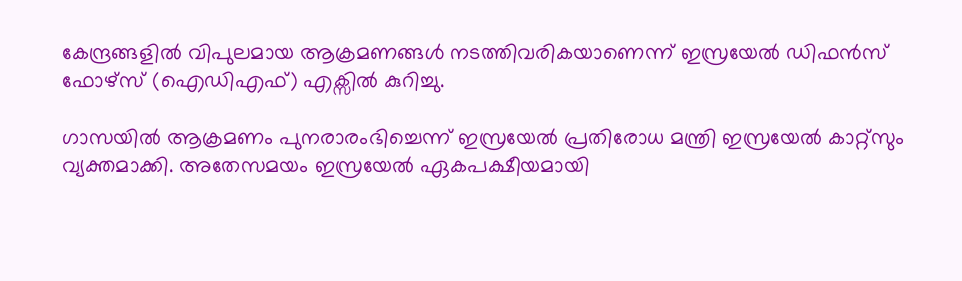കേന്ദ്രങ്ങളിൽ വിപുലമായ ആക്രമണങ്ങൾ നടത്തിവരികയാണെന്ന് ഇസ്രയേൽ ഡിഫൻസ് ഫോഴ്സ് (ഐഡിഎഫ്) എക്സിൽ കുറിച്ചു.

ഗാസയിൽ ആക്രമണം പുനരാരംഭിച്ചെന്ന് ഇസ്രയേൽ പ്രതിരോധ മന്ത്രി ഇസ്രയേൽ കാറ്റ്‌സും വ്യക്തമാക്കി. അതേസമയം ഇസ്രയേൽ ഏകപക്ഷീയമായി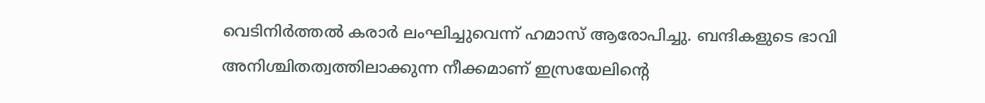വെടിനിർത്തൽ കരാർ ലംഘിച്ചുവെന്ന് ഹമാസ് ആരോപിച്ചു. ബന്ദികളുടെ ഭാവി അനിശ്ചിതത്വത്തിലാക്കുന്ന നീക്കമാണ് ഇസ്രയേലിന്റെ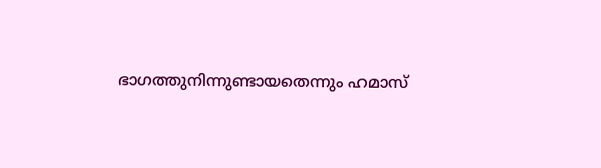ഭാഗത്തുനിന്നുണ്ടായതെന്നും ഹമാസ്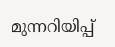മുന്നറിയിപ്പ്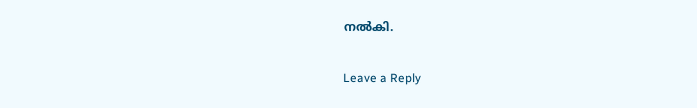നൽകി.

Leave a Reply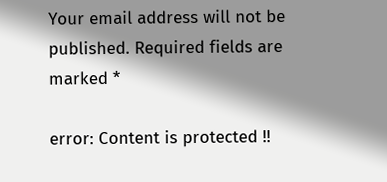Your email address will not be published. Required fields are marked *

error: Content is protected !!